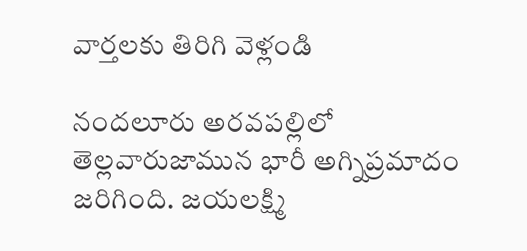వార్తలకు తిరిగి వెళ్లండి

నందలూరు అరవపల్లిలో తెల్లవారుజామున భారీ అగ్నిప్రమాదం జరిగింది. జయలక్ష్మి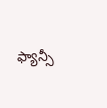ఫ్యాన్సీ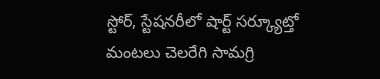స్టోర్, స్టేషనరీలో షార్ట్ సర్క్యూట్తో మంటలు చెలరేగి సామగ్రి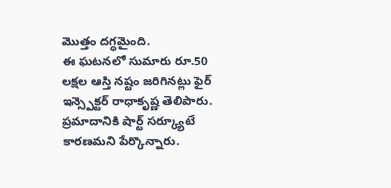మొత్తం దగ్ధమైంది.
ఈ ఘటనలో సుమారు రూ.50 లక్షల ఆస్తి నష్టం జరిగినట్లు ఫైర్ ఇన్స్పెక్టర్ రాధాకృష్ణ తెలిపారు. ప్రమాదానికి షార్ట్ సర్క్యూటే కారణమని పేర్కొన్నారు.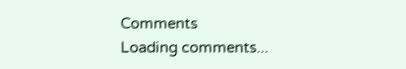Comments
Loading comments...